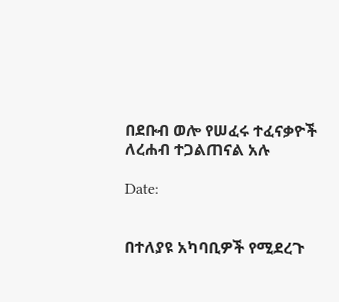በደቡብ ወሎ የሠፈሩ ተፈናቃዮች ለረሐብ ተጋልጠናል አሉ

Date:


በተለያዩ አካባቢዎች የሚደረጉ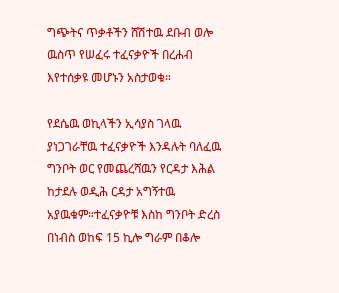ግጭትና ጥቃቶችን ሸሽተዉ ደቡብ ወሎ ዉስጥ የሠፈሩ ተፈናቃዮች በረሐብ እየተሰቃዩ መሆኑን አስታወቁ።

የደሴዉ ወኪላችን ኢሳያስ ገላዉ ያነጋገራቸዉ ተፈናቃዮች እንዳሉት ባለፈዉ ግንቦት ወር የመጨረሻዉን የርዳታ እሕል ከታደሉ ወዲሕ ርዳታ አግኝተዉ አያዉቁም።ተፈናቃዮቹ እስከ ግንቦት ድረስ በነብስ ወከፍ 15 ኪሎ ግራም በቆሎ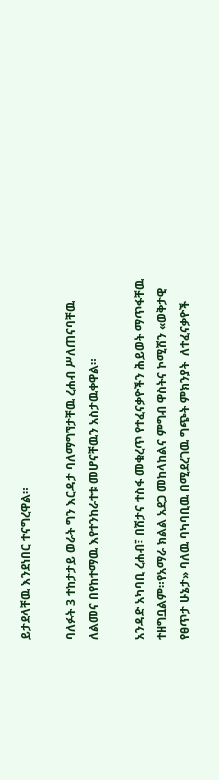ይታደላቸዉ እንደነበር ተናግረዋል።

ባለፉት 3 ተከታታይ ወራት ግን እርዳታ ባለማግኘታቸዉ ረሐብ ሥለጠናባቸዉ ለልመና በየከተማዉ እየተንከራተቱ መሆናቸዉን አስታዉቀዋል።

አንዳድ አካባቢ ረሐብ፣ በሽታና ተስፋ መቁረጥ የተፈናቃዮችን ሕይወት ማጥፋቸዉ ተዘግቧልም።የአማራ ክልል አደጋ መከላከልና ምግብ ዋስትና ኮሚሽን «ወቅታዊ የፀጥታ ሁኔታ» ባለዉ ባካባቢዉ በሚደረገዉ ግጭት ምክንያት  ለተፈናቃዮች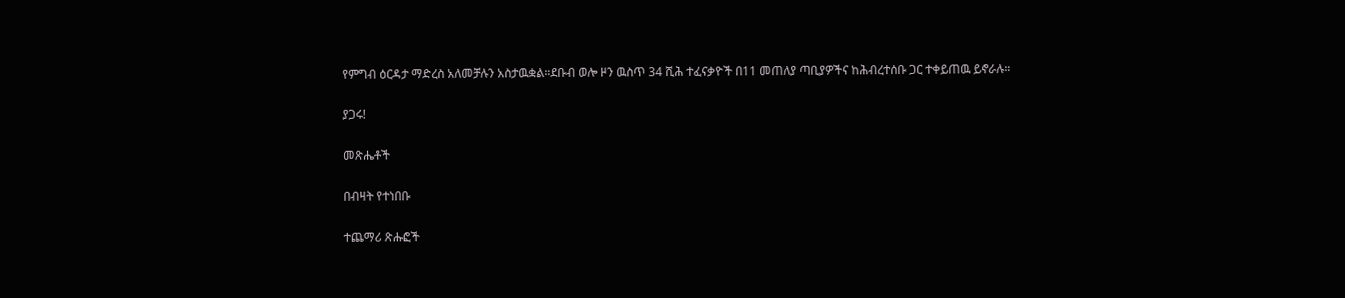የምግብ ዕርዳታ ማድረስ አለመቻሉን አስታዉቋል።ደቡብ ወሎ ዞን ዉስጥ 34 ሺሕ ተፈናቃዮች በ11 መጠለያ ጣቢያዎችና ከሕብረተሰቡ ጋር ተቀይጠዉ ይኖራሉ።

ያጋሩ!

መጽሔቶች

በብዛት የተነበቡ

ተጨማሪ ጽሑፎች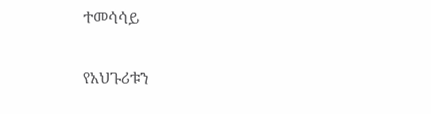ተመሳሳይ

የአህጉሪቱን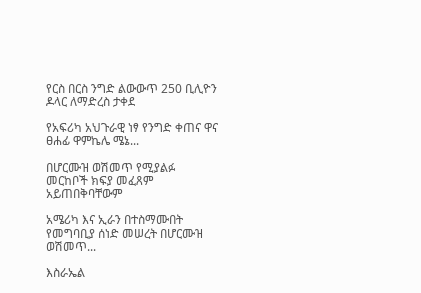የርስ በርስ ንግድ ልውውጥ 250 ቢሊዮን ዶላር ለማድረስ ታቀደ

የአፍሪካ አህጉራዊ ነፃ የንግድ ቀጠና ዋና ፀሐፊ ዋምኬሌ ሜኔ...

በሆርሙዝ ወሽመጥ የሚያልፉ መርከቦች ክፍያ መፈጸም አይጠበቅባቸውም

አሜሪካ እና ኢራን በተስማሙበት የመግባቢያ ሰነድ መሠረት በሆርሙዝ ወሽመጥ...

እስራኤል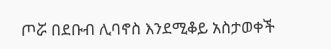ጦሯ በደቡብ ሊባኖስ እንደሚቆይ አስታወቀች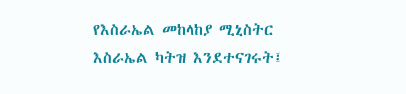የእስራኤል መከላከያ ሚኒስትር እስራኤል ካትዝ እንደተናገሩት፤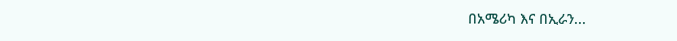በአሜሪካ እና በኢራን...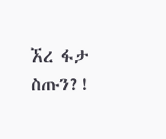ኧረ ፋታ ስጡን?!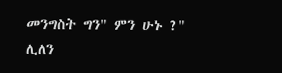መንግስት ግን" ምን ሁኑ ?" ሊለን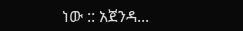ነው :: አጀንዳ...